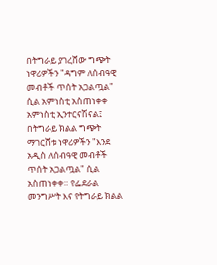በትግራይ ያገረሸው ግጭት ነዋሪዎችን "ዳግም ለሰብዓዊ መብቶች ጥሰት አጋልጧል" ሲል አምነስቲ አስጠነቀቀ
አምነስቲ ኢንተርናሽናል፤ በትግራይ ክልል ግጭት ማገርሸቱ ነዋሪዎችን "እንደ አዲስ ለሰብዓዊ መብቶች ጥሰት አጋልጧል" ሲል አስጠነቀቀ። የፌደራል መንግሥት እና የትግራይ ክልል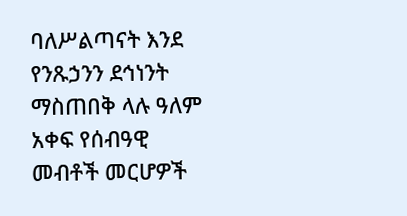ባለሥልጣናት እንደ የንጹኃንን ደኅነንት ማስጠበቅ ላሉ ዓለም አቀፍ የሰብዓዊ መብቶች መርሆዎች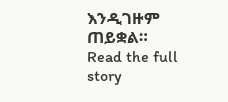እንዲገዙም ጠይቋል።
Read the full story